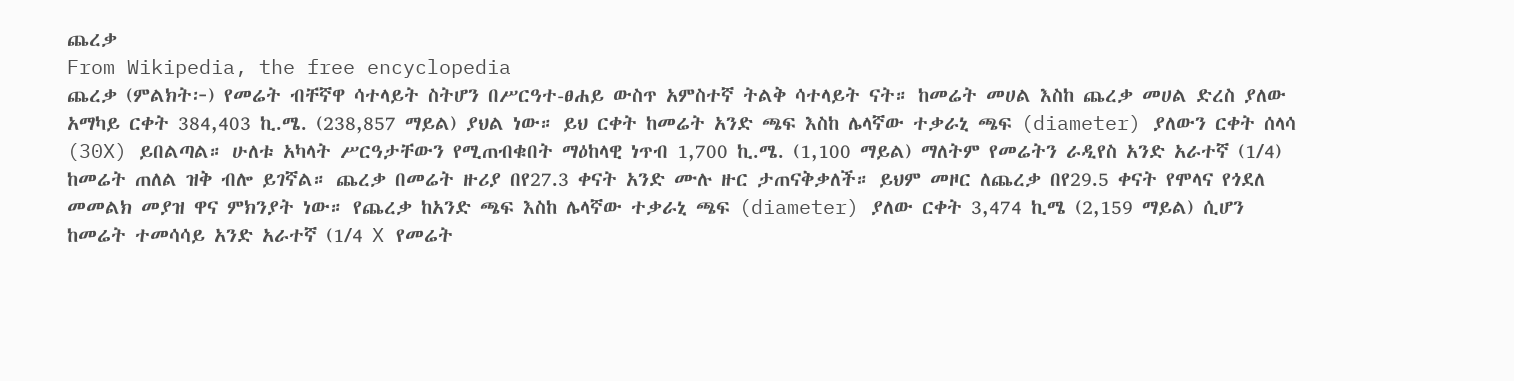ጨረቃ
From Wikipedia, the free encyclopedia
ጨረቃ (ምልክት፦) የመሬት ብቸኛዋ ሳተላይት ስትሆን በሥርዓተ-ፀሐይ ውስጥ አምስተኛ ትልቅ ሳተላይት ናት። ከመሬት መሀል እስከ ጨረቃ መሀል ድረስ ያለው አማካይ ርቀት 384,403 ኪ.ሜ. (238,857 ማይል) ያህል ነው። ይህ ርቀት ከመሬት አንድ ጫፍ እስከ ሌላኛው ተቃራኒ ጫፍ (diameter) ያለውን ርቀት ሰላሳ (30X) ይበልጣል። ሁለቱ አካላት ሥርዓታቸውን የሚጠብቁበት ማዕከላዊ ነጥብ 1,700 ኪ.ሜ. (1,100 ማይል) ማለትም የመሬትን ራዲየስ አንድ አራተኛ (1/4) ከመሬት ጠለል ዝቅ ብሎ ይገኛል። ጨረቃ በመሬት ዙሪያ በየ27.3 ቀናት አንድ ሙሉ ዙር ታጠናቅቃለች። ይህም መዞር ለጨረቃ በየ29.5 ቀናት የሞላና የጎደለ መመልክ መያዝ ዋና ምክንያት ነው። የጨረቃ ከአንድ ጫፍ እስከ ሌላኛው ተቃራኒ ጫፍ (diameter) ያለው ርቀት 3,474 ኪሜ (2,159 ማይል) ሲሆን ከመሬት ተመሳሳይ አንድ አራተኛ (1/4 X የመሬት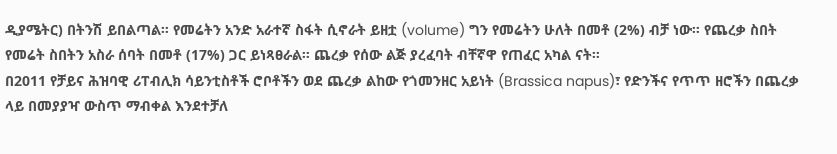ዲያሜትር) በትንሽ ይበልጣል። የመሬትን አንድ አራተኛ ስፋት ሲኖራት ይዘቷ (volume) ግን የመሬትን ሁለት በመቶ (2%) ብቻ ነው። የጨረቃ ስበት የመሬት ስበትን አስራ ሰባት በመቶ (17%) ጋር ይነጻፀራል። ጨረቃ የሰው ልጅ ያረፈባት ብቸኛዋ የጠፈር አካል ናት።
በ2011 የቻይና ሕዝባዊ ሪፐብሊክ ሳይንቲስቶች ሮቦቶችን ወደ ጨረቃ ልከው የጎመንዘር አይነት (Brassica napus)፣ የድንችና የጥጥ ዘሮችን በጨረቃ ላይ በመያያዣ ውስጥ ማብቀል እንደተቻለ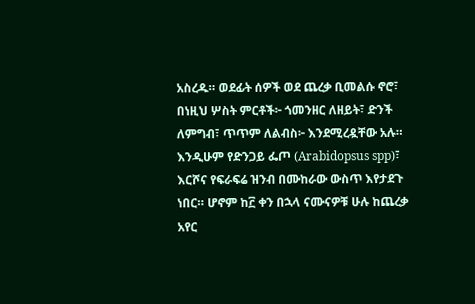አስረዱ። ወደፊት ሰዎች ወደ ጨረቃ ቢመልሱ ኖሮ፣ በነዚህ ሦስት ምርቶች፦ ጎመንዘር ለዘይት፣ ድንች ለምግብ፣ ጥጥም ለልብስ፦ እንደሚረዷቸው አሉ። እንዲሁም የድንጋይ ፌጦ (Arabidopsus spp)፣ እርሾና የፍራፍሬ ዝንብ በሙከራው ውስጥ እየታደጉ ነበር። ሆኖም ከ፫ ቀን በኋላ ናሙናዎቹ ሁሉ ከጨረቃ አየር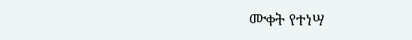ሙቀት የተነሣ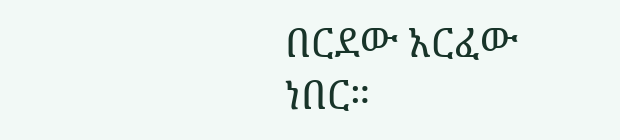በርደው አርፈው ነበር።